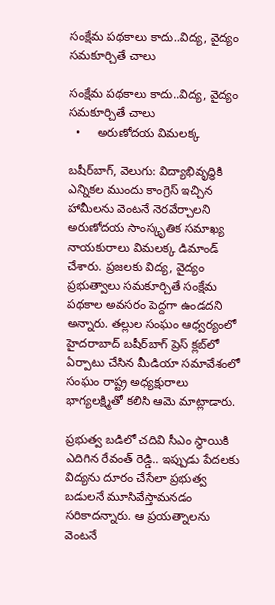సంక్షేమ పథకాలు కాదు..విద్య, వైద్యం సమకూర్చితే చాలు

సంక్షేమ పథకాలు కాదు..విద్య, వైద్యం సమకూర్చితే చాలు
  •     అరుణోదయ విమలక్క

బషీర్‌‌బాగ్, వెలుగు: విద్యాభివృద్ధికి ఎన్నికల ముందు కాంగ్రెస్ ఇచ్చిన హామీలను వెంటనే నెరవేర్చాలని అరుణోదయ సాంస్కృతిక సమాఖ్య నాయకురాలు విమలక్క డిమాండ్ చేశారు. ప్రజలకు విద్య, వైద్యం ప్రభుత్వాలు సమకూర్చితే సంక్షేమ పథకాల అవసరం పెద్దగా ఉండదని అన్నారు. తల్లుల సంఘం ఆధ్వర్యంలో హైదరాబాద్ బషీర్‌‌బాగ్ ప్రెస్ క్లబ్‌‌లో ఏర్పాటు చేసిన మీడియా సమావేశంలో సంఘం రాష్ట్ర అధ్యక్షురాలు భాగ్యలక్ష్మితో కలిసి ఆమె మాట్లాడారు.

ప్రభుత్వ బడిలో చదివి సీఎం స్థాయికి ఎదిగిన రేవంత్ రెడ్డి.. ఇప్పుడు పేదలకు విద్యను దూరం చేసేలా ప్రభుత్వ బడులనే మూసివేస్తామనడం సరికాదన్నారు. ఆ ప్రయత్నాలను వెంటనే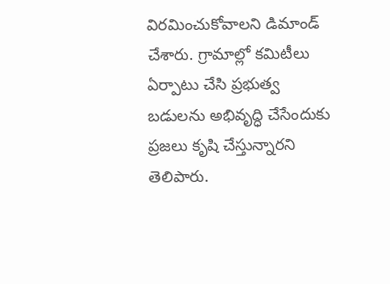విరమించుకోవాలని డిమాండ్ చేశారు. గ్రామాల్లో కమిటీలు ఏర్పాటు చేసి ప్రభుత్వ బడులను అభివృద్ధి చేసేందుకు ప్రజలు కృషి చేస్తున్నారని తెలిపారు.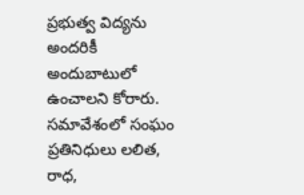ప్రభుత్వ విద్యను అందరికీ అందుబాటులో ఉంచాలని కోరారు. సమావేశంలో సంఘం ప్రతినిధులు లలిత, రాధ,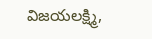విజయలక్ష్మి,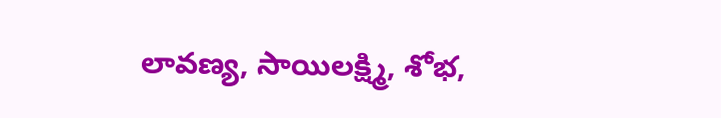లావణ్య, సాయిలక్ష్మి, శోభ,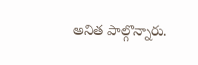అనిత పాల్గొన్నారు.